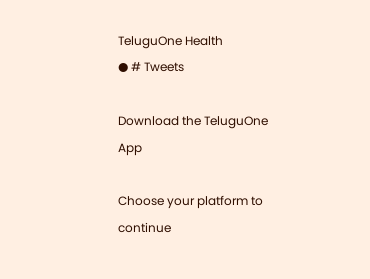TeluguOne Health
● # Tweets

Download the TeluguOne App

Choose your platform to continue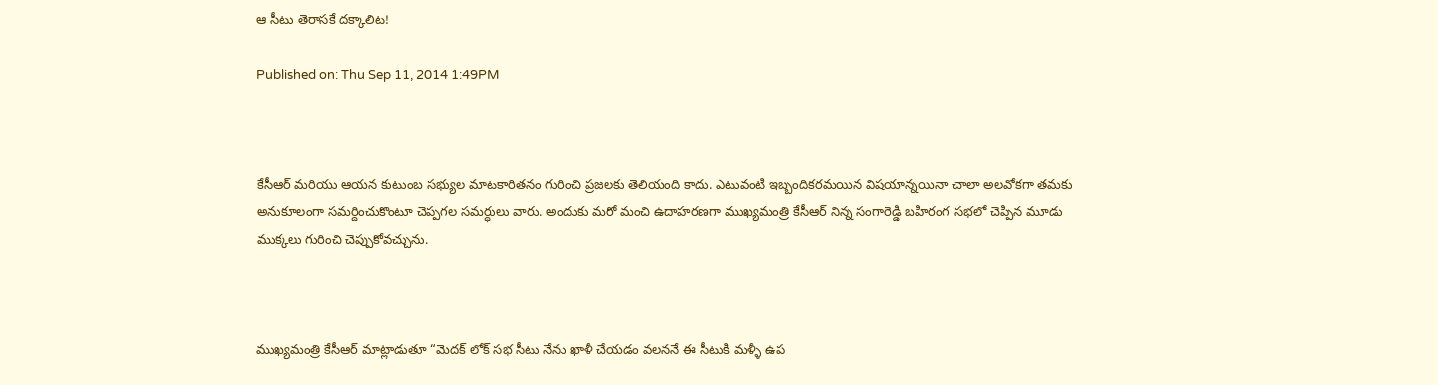ఆ సీటు తెరాసకే దక్కాలిట!

Published on: Thu Sep 11, 2014 1:49PM



కేసీఆర్ మరియు ఆయన కుటుంబ సభ్యుల మాటకారితనం గురించి ప్రజలకు తెలియంది కాదు. ఎటువంటి ఇబ్బందికరమయిన విషయాన్నయినా చాలా అలవోకగా తమకు అనుకూలంగా సమర్దించుకొంటూ చెప్పగల సమర్ధులు వారు. అందుకు మరో మంచి ఉదాహరణగా ముఖ్యమంత్రి కేసీఆర్ నిన్న సంగారెడ్డి బహిరంగ సభలో చెప్పిన మూడు ముక్కలు గురించి చెప్పుకోవచ్చును.



ముఖ్యమంత్రి కేసీఆర్ మాట్లాడుతూ “మెదక్ లోక్ సభ సీటు నేను ఖాళీ చేయడం వలననే ఈ సీటుకి మళ్ళీ ఉప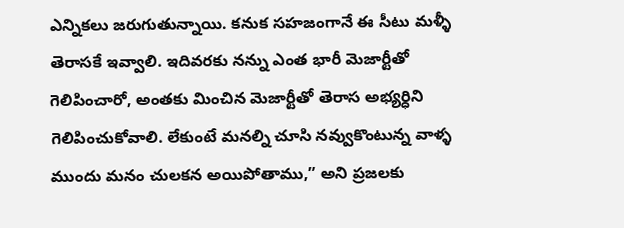ఎన్నికలు జరుగుతున్నాయి. కనుక సహజంగానే ఈ సీటు మళ్ళీ తెరాసకే ఇవ్వాలి. ఇదివరకు నన్ను ఎంత భారీ మెజార్టీతో గెలిపించారో, అంతకు మించిన మెజార్టీతో తెరాస అభ్యర్ధిని గెలిపించుకోవాలి. లేకుంటే మనల్ని చూసి నవ్వుకొంటున్న వాళ్ళ ముందు మనం చులకన అయిపోతాము,” అని ప్రజలకు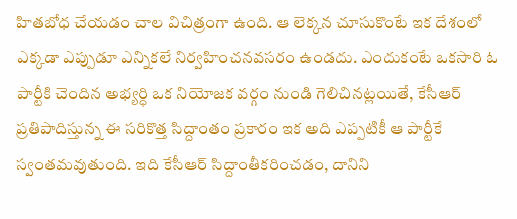హితబోధ చేయడం చాల విచిత్రంగా ఉంది. ఆ లెక్కన చూసుకొంటే ఇక దేశంలో ఎక్కడా ఎప్పుడూ ఎన్నికలే నిర్వహించనవసరం ఉండదు. ఎందుకంటే ఒకసారి ఓ పార్టీకి చెందిన అభ్యర్ధి ఒక నియోజక వర్గం నుండి గెలిచినట్లయితే, కేసీఆర్ ప్రతిపాదిస్తున్న ఈ సరికొత్త సిద్దాంతం ప్రకారం ఇక అది ఎప్పటికీ ఆ పార్టీకే స్వంతమవుతుంది. ఇది కేసీఆర్ సిద్దాంతీకరించడం, దానిని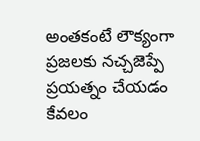అంతకంటే లౌక్యంగా ప్రజలకు నచ్చజెప్పే ప్రయత్నం చేయడం కేవలం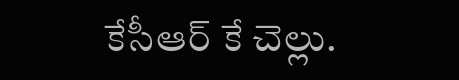కేసీఆర్ కే చెల్లు.